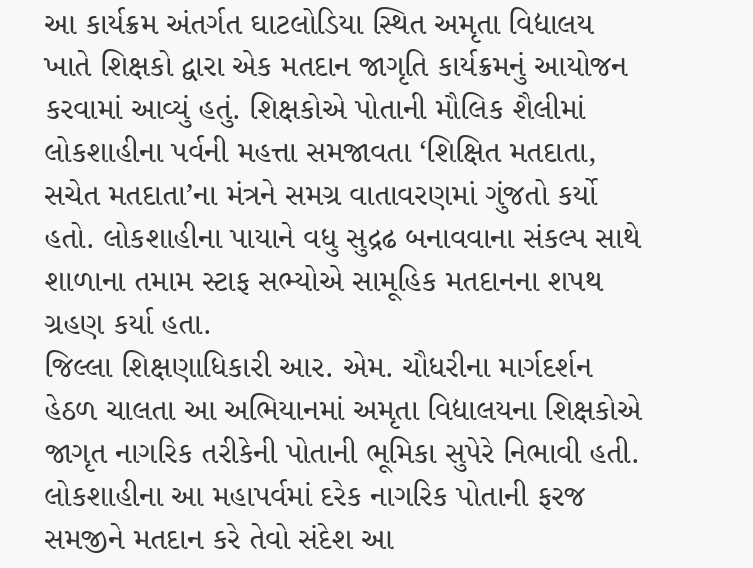આ કાર્યક્રમ અંતર્ગત ઘાટલોડિયા સ્થિત અમૃતા વિદ્યાલય ખાતે શિક્ષકો દ્વારા એક મતદાન જાગૃતિ કાર્યક્રમનું આયોજન કરવામાં આવ્યું હતું. શિક્ષકોએ પોતાની મૌલિક શૈલીમાં લોકશાહીના પર્વની મહત્તા સમજાવતા ‘શિક્ષિત મતદાતા, સચેત મતદાતા’ના મંત્રને સમગ્ર વાતાવરણમાં ગુંજતો કર્યો હતો. લોકશાહીના પાયાને વધુ સુદ્રઢ બનાવવાના સંકલ્પ સાથે શાળાના તમામ સ્ટાફ સભ્યોએ સામૂહિક મતદાનના શપથ ગ્રહણ કર્યા હતા.
જિલ્લા શિક્ષણાધિકારી આર. એમ. ચૌધરીના માર્ગદર્શન હેઠળ ચાલતા આ અભિયાનમાં અમૃતા વિદ્યાલયના શિક્ષકોએ જાગૃત નાગરિક તરીકેની પોતાની ભૂમિકા સુપેરે નિભાવી હતી. લોકશાહીના આ મહાપર્વમાં દરેક નાગરિક પોતાની ફરજ સમજીને મતદાન કરે તેવો સંદેશ આ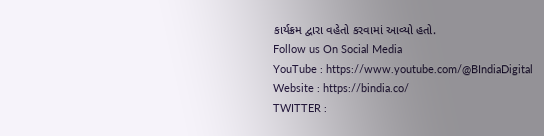કાર્યક્રમ દ્વારા વહેતો કરવામાં આવ્યો હતો.
Follow us On Social Media
YouTube : https://www.youtube.com/@BIndiaDigital
Website : https://bindia.co/
TWITTER :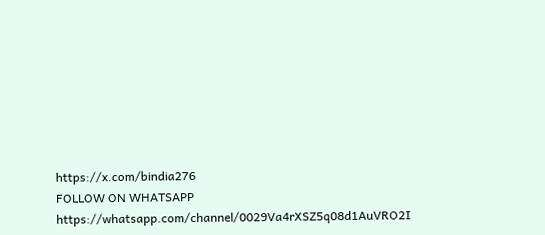https://x.com/bindia276
FOLLOW ON WHATSAPP https://whatsapp.com/channel/0029Va4rXSZ5q08d1AuVRO2I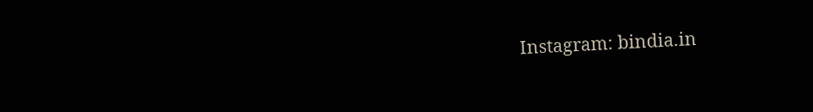Instagram: bindia.in